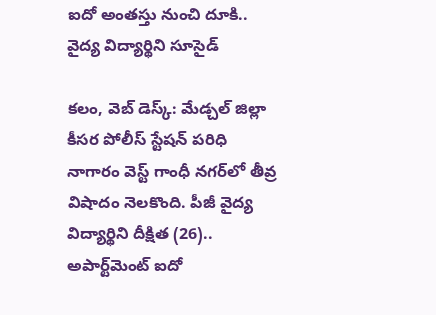ఐదో అంతస్తు నుంచి దూకి.. వైద్య విద్యార్థిని సూసైడ్

కలం, వెబ్ డెస్క్: మేడ్చల్ జిల్లా కీసర పోలీస్ స్టేషన్ పరిధి నాగారం వెస్ట్ గాంధీ నగర్‌లో తీవ్ర విషాదం నెలకొంది. పీజీ వైద్య విద్యార్థిని దీక్షిత (26).. అపార్ట్‌మెంట్ ఐదో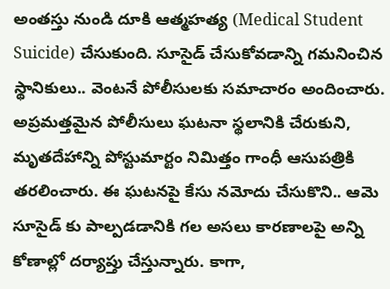అంతస్తు నుండి దూకి ఆత్మహత్య (Medical Student Suicide) చేసుకుంది. సూసైడ్ చేసుకోవడాన్ని గమనించిన స్థానికులు.. వెంటనే పోలీసులకు సమాచారం అందించారు. అప్రమత్తమైన పోలీసులు ఘటనా స్థలానికి చేరుకుని, మృతదేహాన్ని పోస్టుమార్టం నిమిత్తం గాంధీ ఆసుపత్రికి తరలించారు. ఈ ఘటనపై కేసు నమోదు చేసుకొని.. ఆమె సూసైడ్ కు పాల్పడడానికి గల అసలు కారణాలపై అన్ని కోణాల్లో దర్యాప్తు చేస్తున్నారు. కాగా,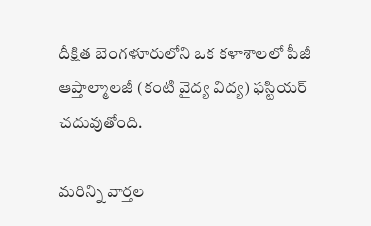దీక్షిత బెంగళూరులోని ఒక కళాశాలలో పీజీ ఆప్తాల్మాలజీ (కంటి వైద్య విద్య) ఫస్టియర్ చదువుతోంది.

మ‌రిన్ని వార్త‌ల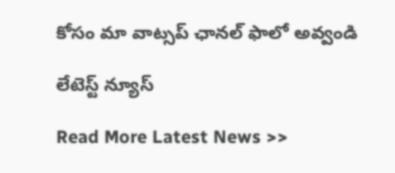కోసం మా వాట్స‌ప్ ఛాన‌ల్ ఫాలో అవ్వండి

లేటెస్ట్ న్యూస్‌

Read More Latest News >>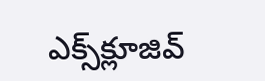ఎక్స్‌క్లూజివ్‌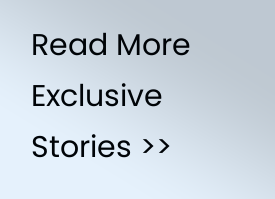Read More Exclusive Stories >>